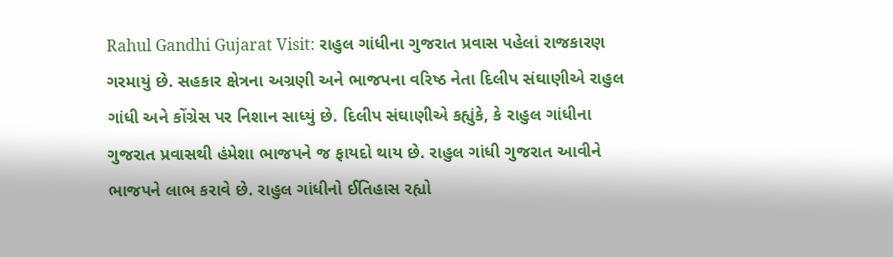Rahul Gandhi Gujarat Visit: રાહુલ ગાંધીના ગુજરાત પ્રવાસ પહેલાં રાજકારણ ગરમાયું છે. સહકાર ક્ષેત્રના અગ્રણી અને ભાજપના વરિષ્ઠ નેતા દિલીપ સંઘાણીએ રાહુલ ગાંધી અને કોંગ્રેસ પર નિશાન સાધ્યું છે. દિલીપ સંઘાણીએ કહ્યુંકે, કે રાહુલ ગાંધીના ગુજરાત પ્રવાસથી હંમેશા ભાજપને જ ફાયદો થાય છે. રાહુલ ગાંધી ગુજરાત આવીને ભાજપને લાભ કરાવે છે. રાહુલ ગાંધીનો ઈતિહાસ રહ્યો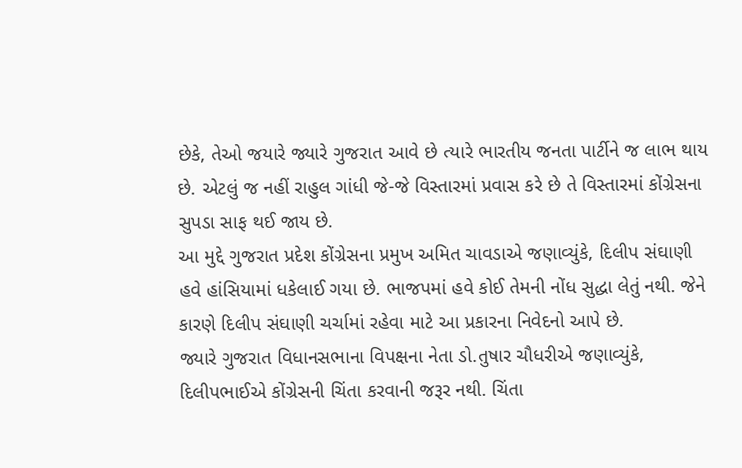છેકે, તેઓ જયારે જ્યારે ગુજરાત આવે છે ત્યારે ભારતીય જનતા પાર્ટીને જ લાભ થાય છે. એટલું જ નહીં રાહુલ ગાંધી જે-જે વિસ્તારમાં પ્રવાસ કરે છે તે વિસ્તારમાં કોંગ્રેસના સુપડા સાફ થઈ જાય છે.
આ મુદ્દે ગુજરાત પ્રદેશ કોંગ્રેસના પ્રમુખ અમિત ચાવડાએ જણાવ્યુંકે, દિલીપ સંઘાણી હવે હાંસિયામાં ધકેલાઈ ગયા છે. ભાજપમાં હવે કોઈ તેમની નોંધ સુદ્ધા લેતું નથી. જેને કારણે દિલીપ સંઘાણી ચર્ચામાં રહેવા માટે આ પ્રકારના નિવેદનો આપે છે.
જ્યારે ગુજરાત વિધાનસભાના વિપક્ષના નેતા ડો.તુષાર ચૌધરીએ જણાવ્યુંકે, દિલીપભાઈએ કોંગ્રેસની ચિંતા કરવાની જરૂર નથી. ચિંતા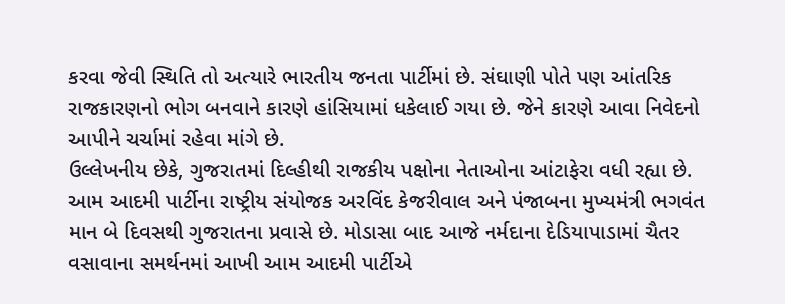કરવા જેવી સ્થિતિ તો અત્યારે ભારતીય જનતા પાર્ટીમાં છે. સંઘાણી પોતે પણ આંતરિક રાજકારણનો ભોગ બનવાને કારણે હાંસિયામાં ધકેલાઈ ગયા છે. જેને કારણે આવા નિવેદનો આપીને ચર્ચામાં રહેવા માંગે છે.
ઉલ્લેખનીય છેકે, ગુજરાતમાં દિલ્હીથી રાજકીય પક્ષોના નેતાઓના આંટાફેરા વધી રહ્યા છે. આમ આદમી પાર્ટીના રાષ્ટ્રીય સંયોજક અરવિંદ કેજરીવાલ અને પંજાબના મુખ્યમંત્રી ભગવંત માન બે દિવસથી ગુજરાતના પ્રવાસે છે. મોડાસા બાદ આજે નર્મદાના દેડિયાપાડામાં ચૈતર વસાવાના સમર્થનમાં આખી આમ આદમી પાર્ટીએ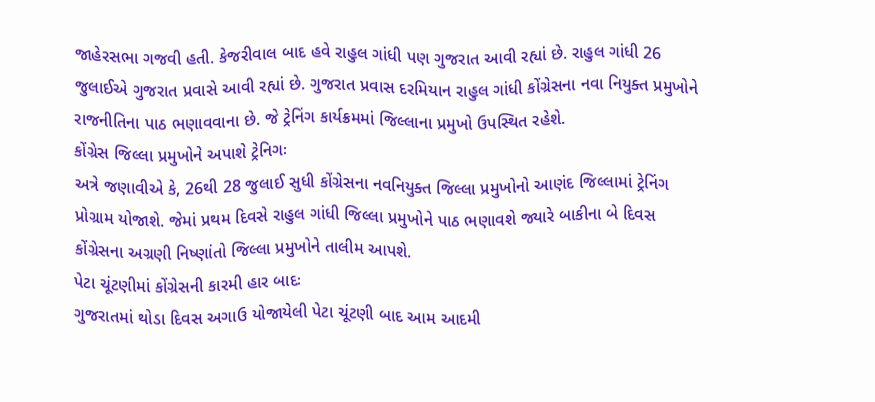જાહેરસભા ગજવી હતી. કેજરીવાલ બાદ હવે રાહુલ ગાંધી પણ ગુજરાત આવી રહ્યાં છે. રાહુલ ગાંધી 26 જુલાઈએ ગુજરાત પ્રવાસે આવી રહ્યાં છે. ગુજરાત પ્રવાસ દરમિયાન રાહુલ ગાંધી કોંગ્રેસના નવા નિયુક્ત પ્રમુખોને રાજનીતિના પાઠ ભણાવવાના છે. જે ટ્રેનિંગ કાર્યક્રમમાં જિલ્લાના પ્રમુખો ઉપસ્થિત રહેશે.
કોંગ્રેસ જિલ્લા પ્રમુખોને અપાશે ટ્રેનિગઃ
અત્રે જણાવીએ કે, 26થી 28 જુલાઈ સુધી કોંગ્રેસના નવનિયુક્ત જિલ્લા પ્રમુખોનો આણંદ જિલ્લામાં ટ્રેનિંગ પ્રોગ્રામ યોજાશે. જેમાં પ્રથમ દિવસે રાહુલ ગાંધી જિલ્લા પ્રમુખોને પાઠ ભણાવશે જ્યારે બાકીના બે દિવસ કોંગ્રેસના અગ્રણી નિષ્ણાંતો જિલ્લા પ્રમુખોને તાલીમ આપશે.
પેટા ચૂંટણીમાં કોંગ્રેસની કારમી હાર બાદઃ
ગુજરાતમાં થોડા દિવસ અગાઉ યોજાયેલી પેટા ચૂંટણી બાદ આમ આદમી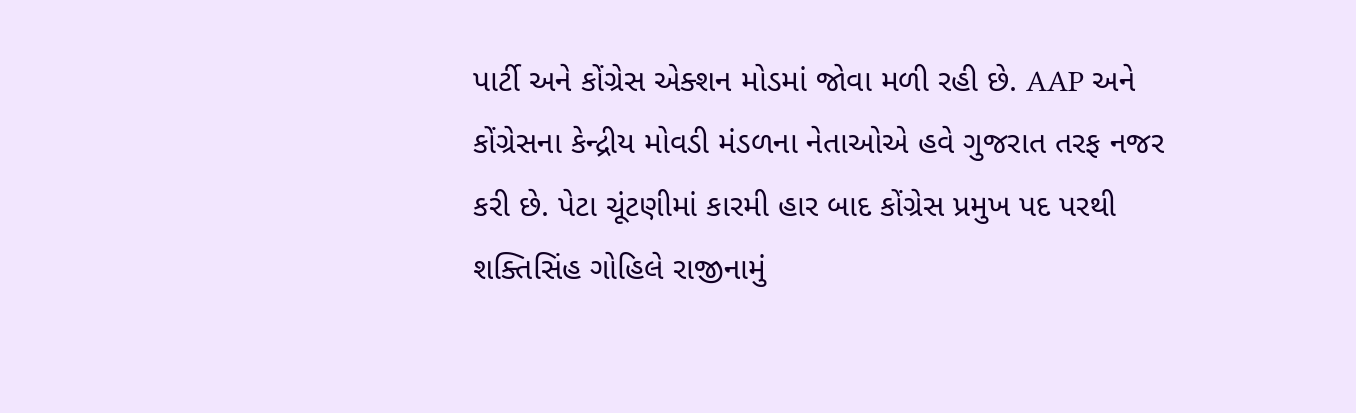પાર્ટી અને કોંગ્રેસ એક્શન મોડમાં જોવા મળી રહી છે. AAP અને કોંગ્રેસના કેન્દ્રીય મોવડી મંડળના નેતાઓએ હવે ગુજરાત તરફ નજર કરી છે. પેટા ચૂંટણીમાં કારમી હાર બાદ કોંગ્રેસ પ્રમુખ પદ પરથી શક્તિસિંહ ગોહિલે રાજીનામું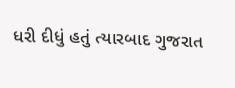ધરી દીધું હતું ત્યારબાદ ગુજરાત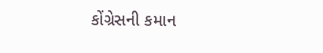કોંગ્રેસની કમાન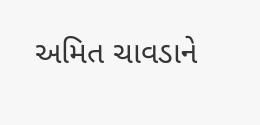અમિત ચાવડાને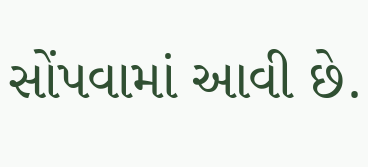સોંપવામાં આવી છે.